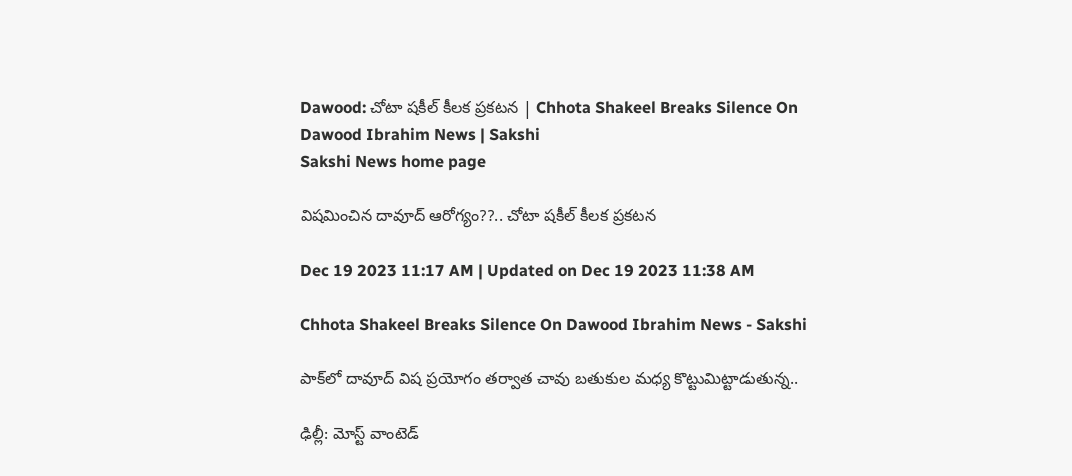Dawood: చోటా షకీల్‌ కీలక ప్రకటన | Chhota Shakeel Breaks Silence On Dawood Ibrahim News | Sakshi
Sakshi News home page

విషమించిన దావూద్‌ ఆరోగ్యం??.. చోటా షకీల్‌ కీలక ప్రకటన

Dec 19 2023 11:17 AM | Updated on Dec 19 2023 11:38 AM

Chhota Shakeel Breaks Silence On Dawood Ibrahim News - Sakshi

పాక్‌లో దావూద్‌ విష ప్రయోగం తర్వాత చావు బతుకుల మధ్య కొట్టుమిట్టాడుతున్న..

ఢిల్లీ: మోస్ట్‌ వాంటెడ్‌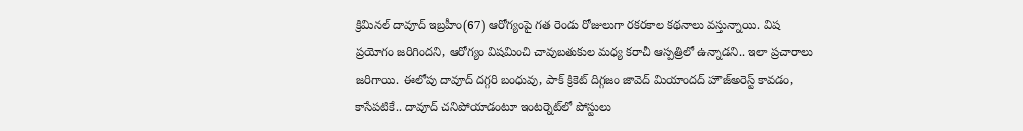క్రిమినల్‌ దావూద్‌ ఇబ్రహీం(67) ఆరోగ్యంపై గత రెండు రోజులుగా రకరకాల కథనాలు వస్తున్నాయి. విష ప్రయోగం జరిగిందని, ఆరోగ్యం విషమించి చావుబతుకుల మధ్య కరాచీ ఆస్పత్రిలో ఉన్నాడని.. ఇలా ప్రచారాలు జరిగాయి. ఈలోపు దావూద్‌ దగ్గరి బంధువు, పాక్‌ క్రికెట్‌ దిగ్గజం జావెద్‌ మియాందద్‌ హౌజ్‌అరెస్ట్‌ కావడం, కాసేపటికే.. దావూద్‌ చనిపోయాడంటూ ఇంటర్నెట్‌లో పోస్టులు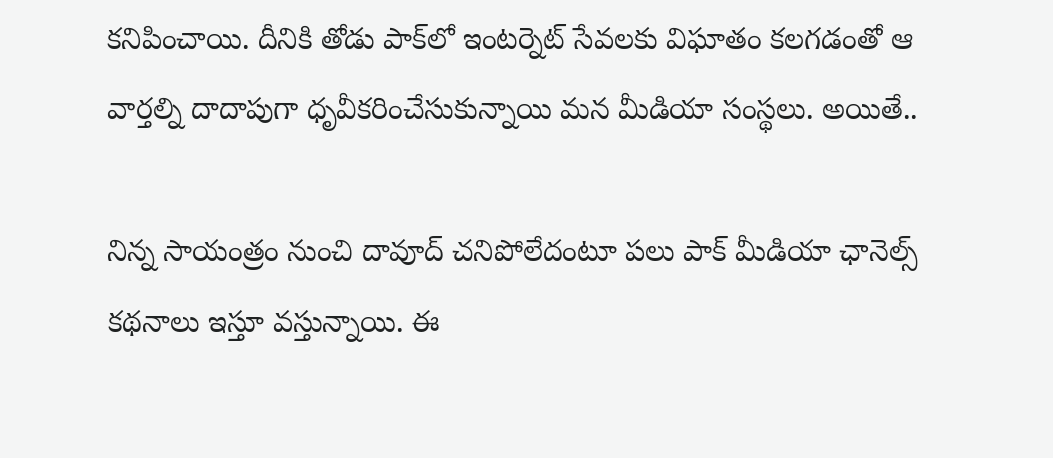కనిపించాయి. దీనికి తోడు పాక్‌లో ఇంటర్నెట్‌ సేవలకు విఘాతం కలగడంతో ఆ వార్తల్ని దాదాపుగా ధృవీకరించేసుకున్నాయి మన మీడియా సంస్థలు. అయితే..

నిన్న సాయంత్రం నుంచి దావూద్‌ చనిపోలేదంటూ పలు పాక్‌ మీడియా ఛానెల్స్‌ కథనాలు ఇస్తూ వస్తున్నాయి. ఈ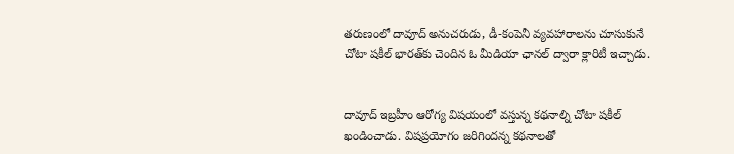తరుణంలో దావూద్‌ అనుచరుడు, డీ-కంపెనీ వ్యవహారాలను చూసుకునే చోటా షకీల్‌ భారత్‌కు చెందిన ఓ మీడియా ఛానల్‌ ద్వారా క్లారిటీ ఇచ్చాడు.


దావూద్‌ ఇబ్రహీం ఆరోగ్య విషయంలో వస్తున్న కథనాల్ని చోటా షకీల్‌ ఖండించాడు. విషప్రయోగం జరిగిందన్న కథనాలతో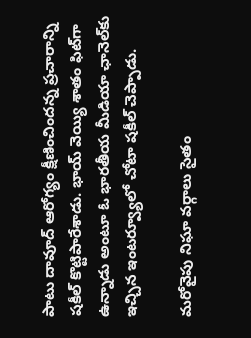పాటు దావూద్‌ ఆరోగ్యం క్షీణించిందన్న ప్రచారాన్ని షకీల్‌ కొట్టిపారేశాడు. భాయ్‌ వెయ్యి శాతం ఫిట్‌గా ఉన్నాడు అంటూ ఓ భారతీయ మీడియా ఛానెల్‌కు ఇచ్చిన ఇంటర్వ్యూలో చోటా షకీల్‌ చెప్పాడు.

మరోవైపు నిఘా వర్గాలు సైతం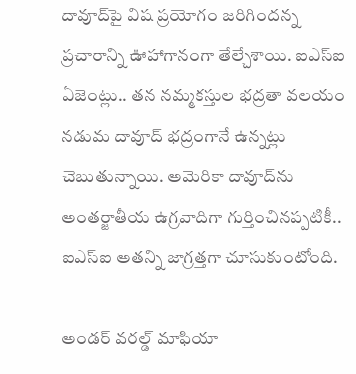దావూద్‌పై విష ప్రయోగం జరిగిందన్న ప్రచారాన్ని ఊహాగానంగా తేల్చేశాయి. ఐఎస్‌ఐ ఏజెంట్లు.. తన నమ్మకస్తుల భద్రతా వలయం నడుమ దావూద్‌ భద్రంగానే ఉన్నట్లు చెబుతున్నాయి. అమెరికా దావూద్‌ను అంతర్జాతీయ ఉగ్రవాదిగా గుర్తించినప్పటికీ.. ఐఎస్‌ఐ అతన్ని జాగ్రత్తగా చూసుకుంటోంది.

అండర్‌ వరల్డ్‌ మాఫియా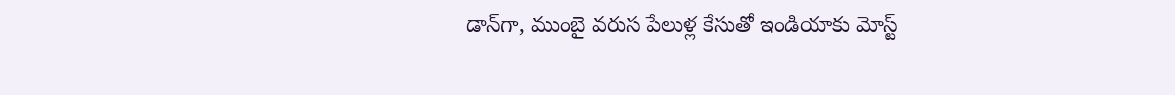డాన్‌గా, ముంబై వరుస పేలుళ్ల కేసుతో ఇండియాకు మోస్ట్‌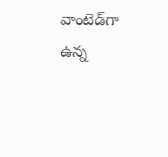వాంటెడ్‌గా ఉన్న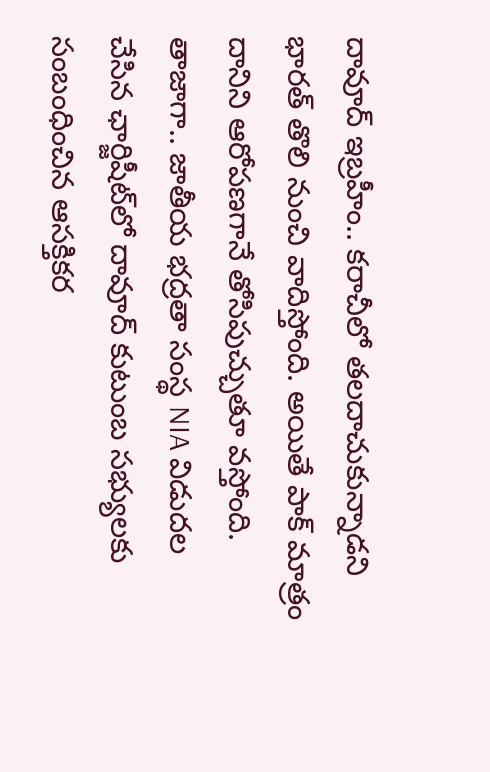దావూద్‌ ఇబ్రహీం.. కరాచీలో తలదాచుకున్నాడని భారత్‌ తొలి నుంచి వాదిస్తోంది. అయితే పాక్‌ మాత్రం దానిని ఆరోపణగానే తోసిపుచ్చుతూ వస్తోంది. తాజాగా.. జాతీయ భద్రతా సంస్థ NIA విడుదల చేసిన ఛార్జిషీట్‌లో దావూద్‌ కుటుంబ సభ్యులకు సంబంధించిన ఆసక్తికర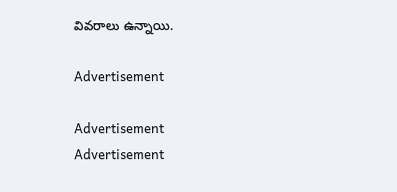వివరాలు ఉన్నాయి.

Advertisement

Advertisement
Advertisement